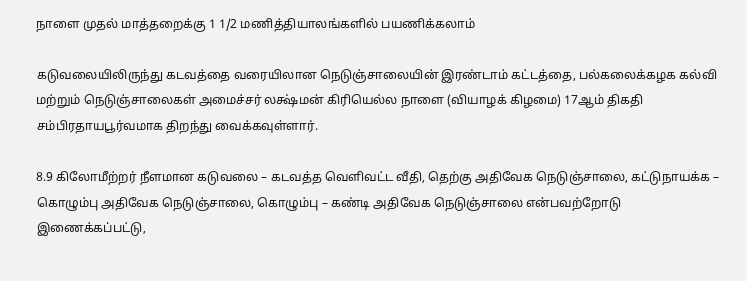நாளை முதல் மாத்தறைக்கு 1 1/2 மணித்தியாலங்களில் பயணிக்கலாம்

கடுவலையிலிருந்து கடவத்தை வரையிலான நெடுஞ்சாலையின் இரண்டாம் கட்டத்தை, பல்கலைக்கழக கல்வி மற்றும் நெடுஞ்சாலைகள் அமைச்சர் லக்ஷ்மன் கிரியெல்ல நாளை (வியாழக் கிழமை) 17ஆம் திகதி சம்பிரதாயபூர்வமாக திறந்து வைக்கவுள்ளார்.

8.9 கிலோமீற்றர் நீளமான கடுவலை – கடவத்த வெளிவட்ட வீதி, தெற்கு அதிவேக நெடுஞ்சாலை, கட்டுநாயக்க – கொழும்பு அதிவேக நெடுஞ்சாலை, கொழும்பு – கண்டி அதிவேக நெடுஞ்சாலை என்பவற்றோடு இணைக்கப்பட்டு,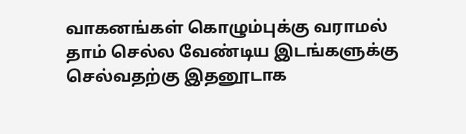வாகனங்கள் கொழும்புக்கு வராமல் தாம் செல்ல வேண்டிய இடங்களுக்கு செல்வதற்கு இதனூடாக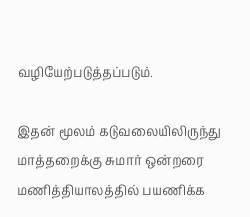வழியேற்படுத்தப்படும்.

இதன் மூலம் கடுவலையிலிருந்து மாத்தறைக்கு சுமார் ஒன்றரை மணித்தியாலத்தில் பயணிக்க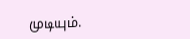முடியும்.